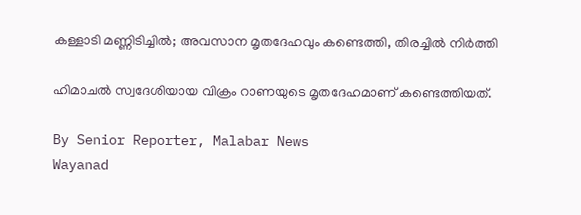കള്ളാടി മണ്ണിടിച്ചിൽ; അവസാന മൃതദേഹവും കണ്ടെത്തി, തിരച്ചിൽ നിർത്തി

ഹിമാചൽ സ്വദേശിയായ വിക്രം റാണയുടെ മൃതദേഹമാണ് കണ്ടെത്തിയത്.

By Senior Reporter, Malabar News
Wayanad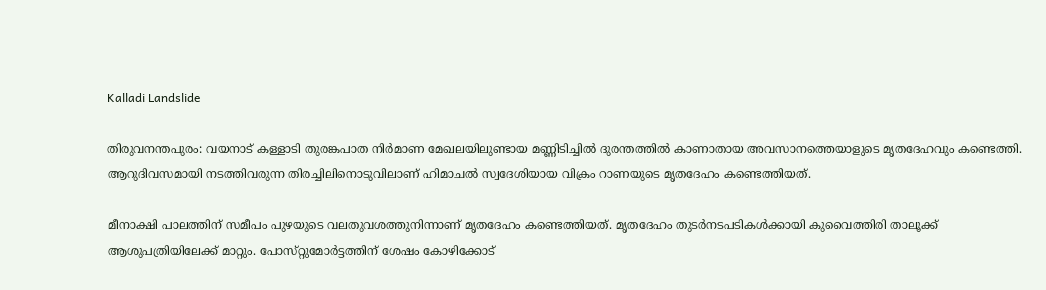Kalladi Landslide

തിരുവനന്തപുരം: വയനാട് കള്ളാടി തുരങ്കപാത നിർമാണ മേഖലയിലുണ്ടായ മണ്ണിടിച്ചിൽ ദുരന്തത്തിൽ കാണാതായ അവസാനത്തെയാളുടെ മൃതദേഹവും കണ്ടെത്തി. ആറുദിവസമായി നടത്തിവരുന്ന തിരച്ചിലിനൊടുവിലാണ് ഹിമാചൽ സ്വദേശിയായ വിക്രം റാണയുടെ മൃതദേഹം കണ്ടെത്തിയത്.

മീനാക്ഷി പാലത്തിന് സമീപം പുഴയുടെ വലതുവശത്തുനിന്നാണ് മൃതദേഹം കണ്ടെത്തിയത്. മൃതദേഹം തുടർനടപടികൾക്കായി കുവൈത്തിരി താലൂക്ക് ആശുപത്രിയിലേക്ക് മാറ്റും. പോസ്‌റ്റുമോർട്ടത്തിന് ശേഷം കോഴിക്കോട്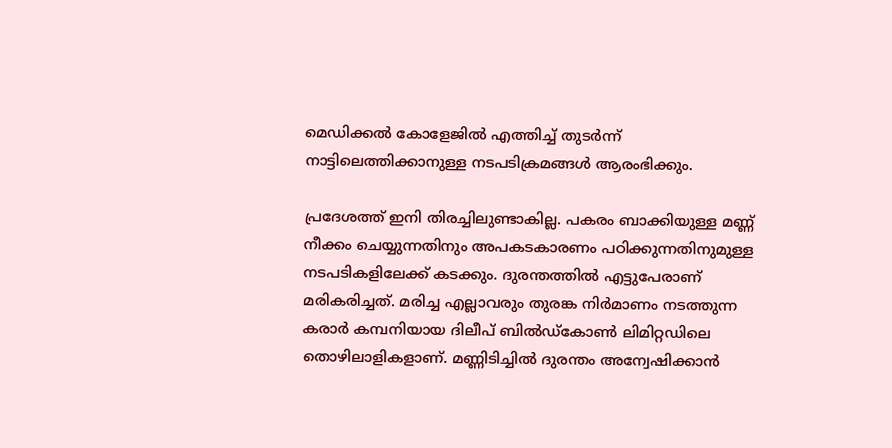മെഡിക്കൽ കോളേജിൽ എത്തിച്ച് തുടർന്ന് നാട്ടിലെത്തിക്കാനുള്ള നടപടിക്രമങ്ങൾ ആരംഭിക്കും.

പ്രദേശത്ത് ഇനി തിരച്ചിലുണ്ടാകില്ല. പകരം ബാക്കിയുള്ള മണ്ണ് നീക്കം ചെയ്യുന്നതിനും അപകടകാരണം പഠിക്കുന്നതിനുമുള്ള നടപടികളിലേക്ക് കടക്കും. ദുരന്തത്തിൽ എട്ടുപേരാണ് മരികരിച്ചത്‌. മരിച്ച എല്ലാവരും തുരങ്ക നിർമാണം നടത്തുന്ന കരാർ കമ്പനിയായ ദിലീപ് ബിൽഡ്‌കോൺ ലിമിറ്റഡിലെ തൊഴിലാളികളാണ്. മണ്ണിടിച്ചിൽ ദുരന്തം അന്വേഷിക്കാൻ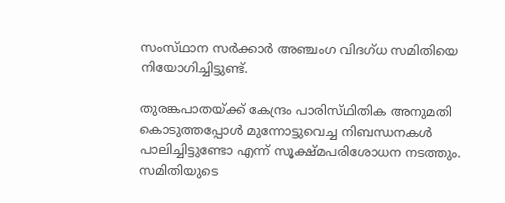സംസ്‌ഥാന സർക്കാർ അഞ്ചംഗ വിദഗ്‌ധ സമിതിയെ നിയോഗിച്ചിട്ടുണ്ട്.

തുരങ്കപാതയ്‌ക്ക് കേന്ദ്രം പാരിസ്‌ഥിതിക അനുമതി കൊടുത്തപ്പോൾ മുന്നോട്ടുവെച്ച നിബന്ധനകൾ പാലിച്ചിട്ടുണ്ടോ എന്ന് സൂക്ഷ്‌മപരിശോധന നടത്തും. സമിതിയുടെ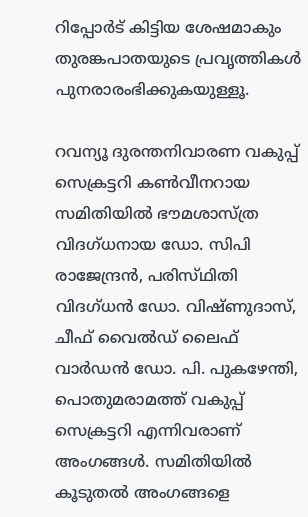റിപ്പോർട് കിട്ടിയ ശേഷമാകും തുരങ്കപാതയുടെ പ്രവൃത്തികൾ പുനരാരംഭിക്കുകയുള്ളൂ.

റവന്യൂ ദുരന്തനിവാരണ വകുപ്പ് സെക്രട്ടറി കൺവീനറായ സമിതിയിൽ ഭൗമശാസ്‌ത്ര വിദഗ്‌ധനായ ഡോ. സിപി രാജേന്ദ്രൻ, പരിസ്‌ഥിതി വിദഗ്‌ധൻ ഡോ. വിഷ്‌ണുദാസ്, ചീഫ് വൈൽഡ് ലൈഫ് വാർഡൻ ഡോ. പി. പുകഴേന്തി, പൊതുമരാമത്ത് വകുപ്പ് സെക്രട്ടറി എന്നിവരാണ് അംഗങ്ങൾ. സമിതിയിൽ കൂടുതൽ അംഗങ്ങളെ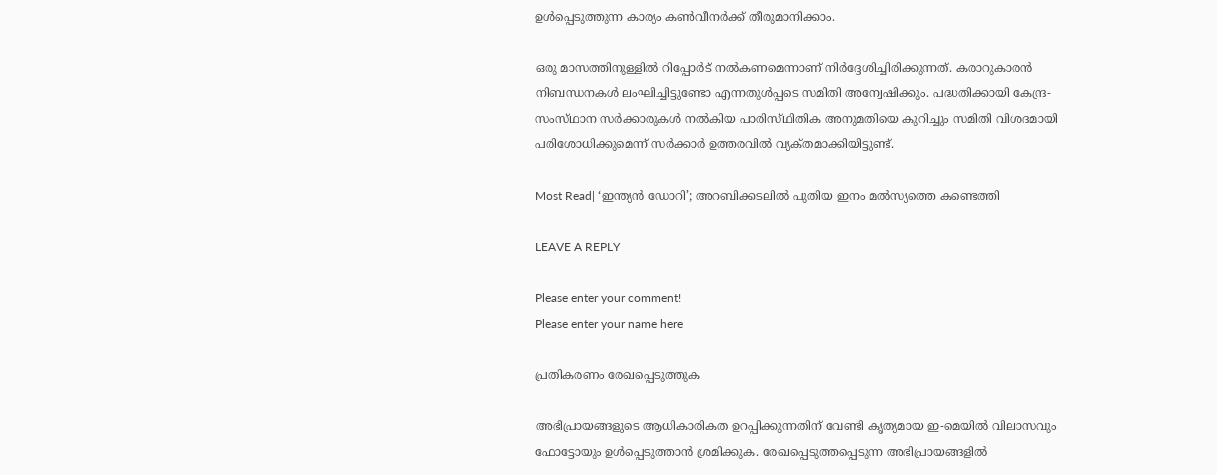ഉൾപ്പെടുത്തുന്ന കാര്യം കൺവീനർക്ക് തീരുമാനിക്കാം.

ഒരു മാസത്തിനുള്ളിൽ റിപ്പോർട് നൽകണമെന്നാണ് നിർദ്ദേശിച്ചിരിക്കുന്നത്. കരാറുകാരൻ നിബന്ധനകൾ ലംഘിച്ചിട്ടുണ്ടോ എന്നതുൾപ്പടെ സമിതി അന്വേഷിക്കും. പദ്ധതിക്കായി കേന്ദ്ര-സംസ്‌ഥാന സർക്കാരുകൾ നൽകിയ പാരിസ്‌ഥിതിക അനുമതിയെ കുറിച്ചും സമിതി വിശദമായി പരിശോധിക്കുമെന്ന് സർക്കാർ ഉത്തരവിൽ വ്യക്‌തമാക്കിയിട്ടുണ്ട്.

Most Read| ‘ഇന്ത്യൻ ഡോറി’; അറബിക്കടലിൽ പുതിയ ഇനം മൽസ്യത്തെ കണ്ടെത്തി

LEAVE A REPLY

Please enter your comment!
Please enter your name here

പ്രതികരണം രേഖപ്പെടുത്തുക

അഭിപ്രായങ്ങളുടെ ആധികാരികത ഉറപ്പിക്കുന്നതിന് വേണ്ടി കൃത്യമായ ഇ-മെയിൽ വിലാസവും ഫോട്ടോയും ഉൾപ്പെടുത്താൻ ശ്രമിക്കുക. രേഖപ്പെടുത്തപ്പെടുന്ന അഭിപ്രായങ്ങളിൽ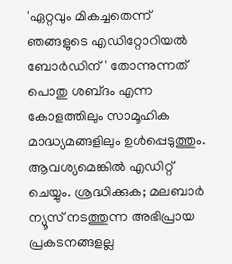'ഏറ്റവും മികച്ചതെന്ന് ഞങ്ങളുടെ എഡിറ്റോറിയൽ ബോർഡിന്' തോന്നുന്നത് പൊതു ശബ്‌ദം എന്ന കോളത്തിലും സാമൂഹിക മാദ്ധ്യമങ്ങളിലും ഉൾപ്പെടുത്തും. ആവശ്യമെങ്കിൽ എഡിറ്റ് ചെയ്യും. ശ്രദ്ധിക്കുക; മലബാർ ന്യൂസ് നടത്തുന്ന അഭിപ്രായ പ്രകടനങ്ങളല്ല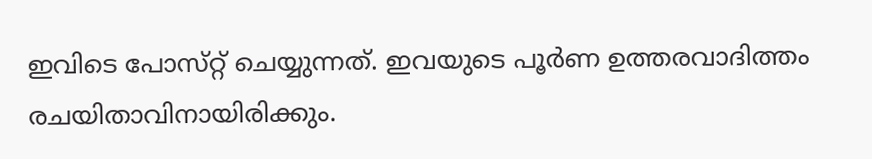ഇവിടെ പോസ്‌റ്റ് ചെയ്യുന്നത്. ഇവയുടെ പൂർണ ഉത്തരവാദിത്തം രചയിതാവിനായിരിക്കും.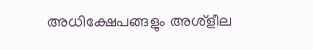അധിക്ഷേപങ്ങളും അശ്‌ളീല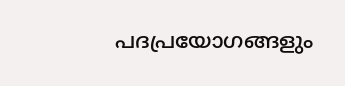പദപ്രയോഗങ്ങളും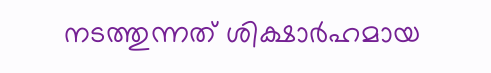നടത്തുന്നത് ശിക്ഷാർഹമായ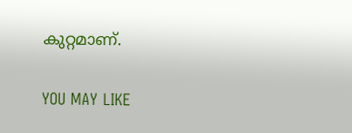കുറ്റമാണ്.

YOU MAY LIKE